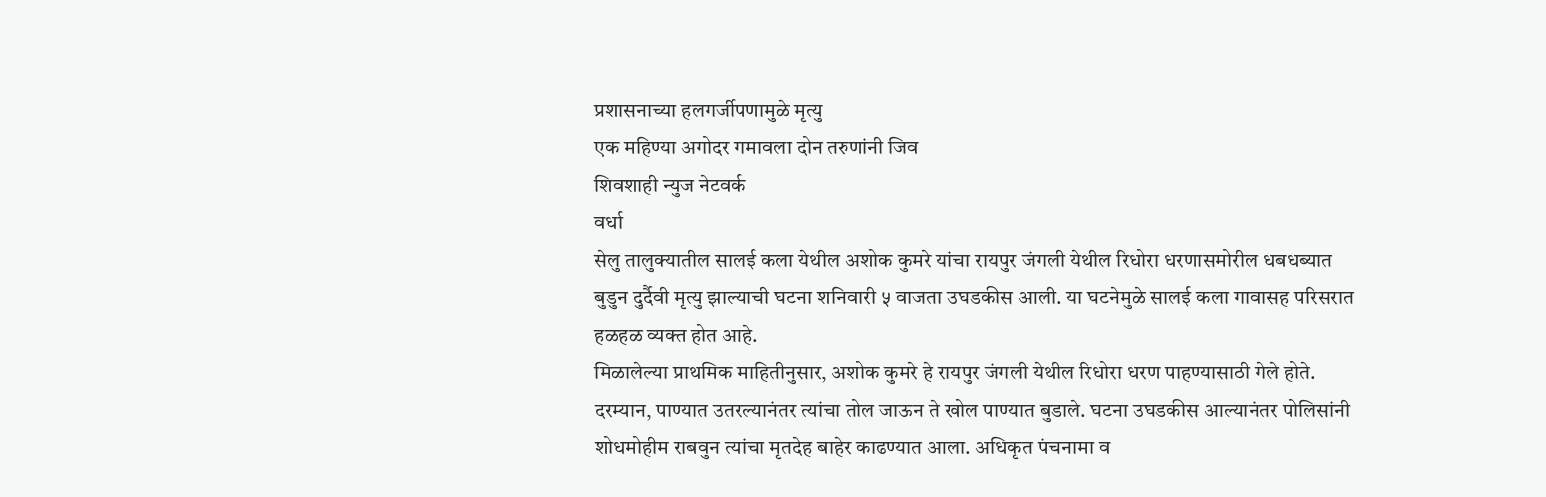प्रशासनाच्या हलगर्जीपणामुळे मृत्यु
एक महिण्या अगोदर गमावला दोन तरुणांनी जिव
शिवशाही न्युज नेटवर्क
वर्धा
सेलु तालुक्यातील सालई कला येथील अशोक कुमरे यांचा रायपुर जंगली येथील रिधोरा धरणासमोरील धबधब्यात बुडुन दुर्दैवी मृत्यु झाल्याची घटना शनिवारी ५ वाजता उघडकीस आली. या घटनेमुळे सालई कला गावासह परिसरात हळहळ व्यक्त होत आहे.
मिळालेल्या प्राथमिक माहितीनुसार, अशोक कुमरे हे रायपुर जंगली येथील रिधोरा धरण पाहण्यासाठी गेले होते. दरम्यान, पाण्यात उतरल्यानंतर त्यांचा तोल जाऊन ते खोल पाण्यात बुडाले. घटना उघडकीस आल्यानंतर पोलिसांनी शोधमोहीम राबवुन त्यांचा मृतदेह बाहेर काढण्यात आला. अधिकृत पंचनामा व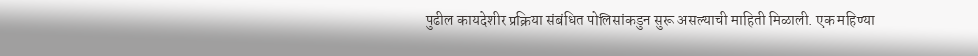पुढील कायदेशीर प्रक्रिया संबंधित पोलिसांकडुन सुरू असल्याची माहिती मिळाली. एक महिण्या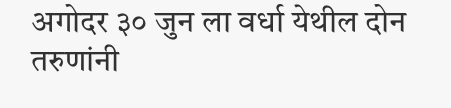अगोदर ३० जुन ला वर्धा येथील दोन तरुणांनी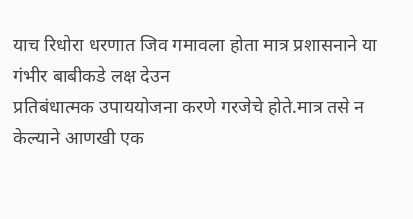याच रिधोरा धरणात जिव गमावला होता मात्र प्रशासनाने या गंभीर बाबीकडे लक्ष देउन
प्रतिबंधात्मक उपाययोजना करणे गरजेचे होते.मात्र तसे न केल्याने आणखी एक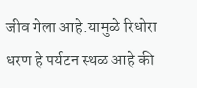जीव गेला आहे.यामुळे रिधोरा धरण हे पर्यटन स्थळ आहे की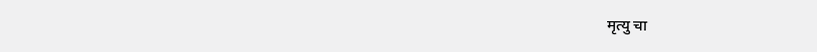मृत्यु चा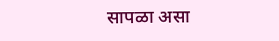सापळा असा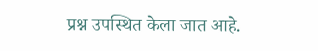प्रश्न उपस्थित केला जात आहे.